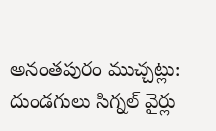అనంతపురం ముచ్చట్లు:
దుండగులు సిగ్నల్ వైర్లు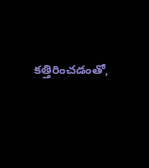కత్తిరించడంతో,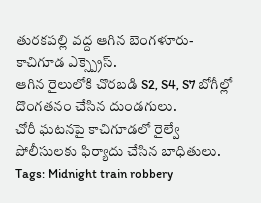తురకపల్లి వద్ద ఆగిన బెంగళూరు-కాచిగూడ ఎక్స్ప్రెస్.
ఆగిన రైలులోకి చొరబడి S2, S4, S7 బోగీల్లో దొంగతనం చేసిన దుండగులు.
చోరీ ఘటనపై కాచిగూడలో రైల్వే పోలీసులకు ఫిర్యాదు చేసిన బాధితులు.
Tags: Midnight train robbery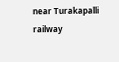near Turakapalli railway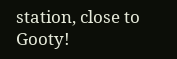station, close to Gooty!